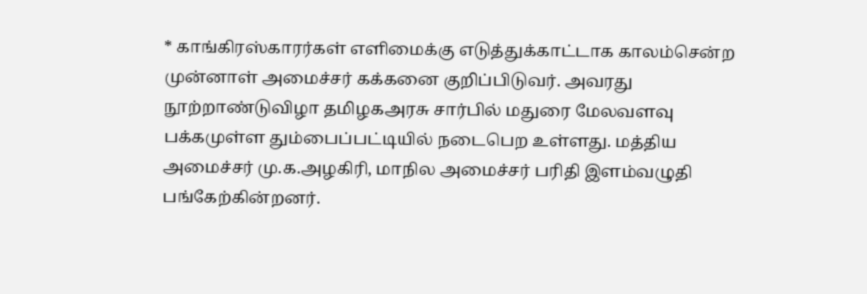* காங்கிரஸ்காரர்கள் எளிமைக்கு எடுத்துக்காட்டாக காலம்சென்ற முன்னாள் அமைச்சர் கக்கனை குறிப்பிடுவர். அவரது நூற்றாண்டுவிழா தமிழகஅரசு சார்பில் மதுரை மேலவளவு பக்கமுள்ள தும்பைப்பட்டியில் நடைபெற உள்ளது. மத்திய அமைச்சர் மு.க.அழகிரி, மாநில அமைச்சர் பரிதி இளம்வழுதி பங்கேற்கின்றனர்.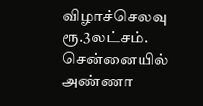விழாச்செலவு ரூ.3லட்சம். சென்னையில் அண்ணா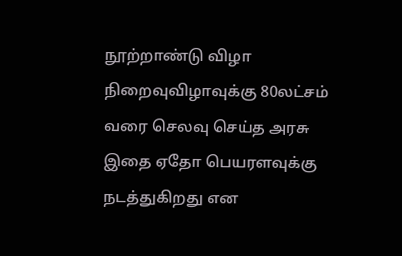நூற்றாண்டு விழா நிறைவுவிழாவுக்கு 80லட்சம் வரை செலவு செய்த அரசு இதை ஏதோ பெயரளவுக்கு நடத்துகிறது என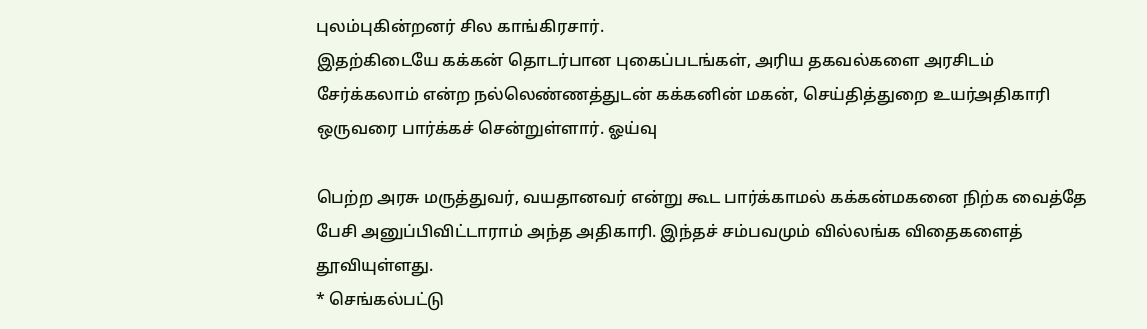புலம்புகின்றனர் சில காங்கிரசார்.
இதற்கிடையே கக்கன் தொடர்பான புகைப்படங்கள், அரிய தகவல்களை அரசிடம் சேர்க்கலாம் என்ற நல்லெண்ணத்துடன் கக்கனின் மகன், செய்தித்துறை உயர்அதிகாரி ஒருவரை பார்க்கச் சென்றுள்ளார். ஓய்வு

பெற்ற அரசு மருத்துவர், வயதானவர் என்று கூட பார்க்காமல் கக்கன்மகனை நிற்க வைத்தே பேசி அனுப்பிவிட்டாராம் அந்த அதிகாரி. இந்தச் சம்பவமும் வில்லங்க விதைகளைத் தூவியுள்ளது.
* செங்கல்பட்டு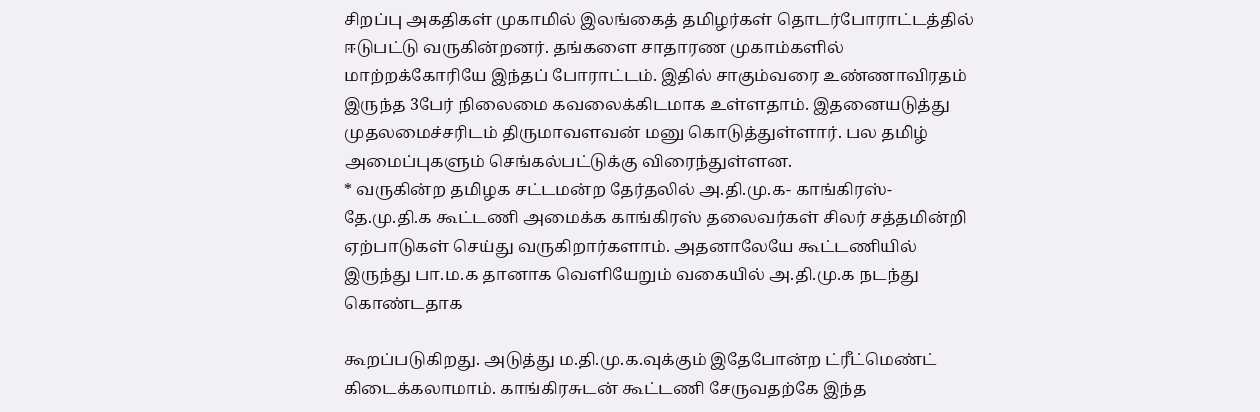சிறப்பு அகதிகள் முகாமில் இலங்கைத் தமிழர்கள் தொடர்போராட்டத்தில் ஈடுபட்டு வருகின்றனர். தங்களை சாதாரண முகாம்களில் மாற்றக்கோரியே இந்தப் போராட்டம். இதில் சாகும்வரை உண்ணாவிரதம் இருந்த 3பேர் நிலைமை கவலைக்கிடமாக உள்ளதாம். இதனையடுத்து முதலமைச்சரிடம் திருமாவளவன் மனு கொடுத்துள்ளார். பல தமிழ் அமைப்புகளும் செங்கல்பட்டுக்கு விரைந்துள்ளன.
* வருகின்ற தமிழக சட்டமன்ற தேர்தலில் அ.தி.மு.க- காங்கிரஸ்- தே.மு.தி.க கூட்டணி அமைக்க காங்கிரஸ் தலைவர்கள் சிலர் சத்தமின்றி ஏற்பாடுகள் செய்து வருகிறார்களாம். அதனாலேயே கூட்டணியில் இருந்து பா.ம.க தானாக வெளியேறும் வகையில் அ.தி.மு.க நடந்து கொண்டதாக

கூறப்படுகிறது. அடுத்து ம.தி.மு.க.வுக்கும் இதேபோன்ற ட்ரீட்மெண்ட் கிடைக்கலாமாம். காங்கிரசுடன் கூட்டணி சேருவதற்கே இந்த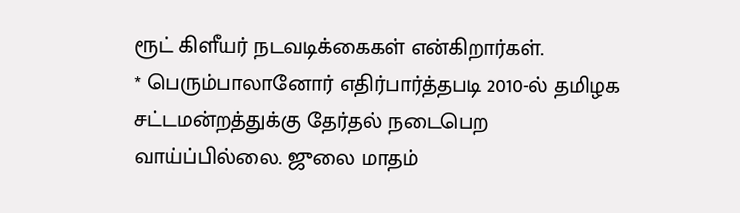ரூட் கிளீயர் நடவடிக்கைகள் என்கிறார்கள்.
* பெரும்பாலானோர் எதிர்பார்த்தபடி 2010-ல் தமிழக சட்டமன்றத்துக்கு தேர்தல் நடைபெற வாய்ப்பில்லை. ஜுலை மாதம்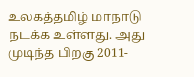உலகத்தமிழ் மாநாடு நடக்க உள்ளது. அது முடிந்த பிறகு 2011-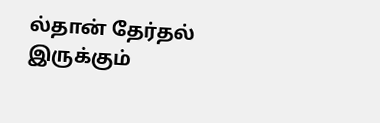ல்தான் தேர்தல் இருக்கும்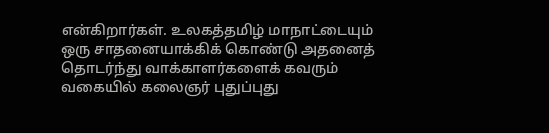என்கிறார்கள். உலகத்தமிழ் மாநாட்டையும் ஒரு சாதனையாக்கிக் கொண்டு அதனைத் தொடர்ந்து வாக்காளர்களைக் கவரும் வகையில் கலைஞர் புதுப்புது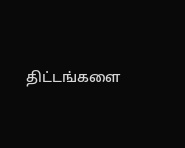திட்டங்களை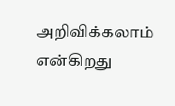அறிவிக்கலாம் என்கிறது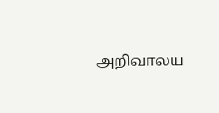அறிவாலய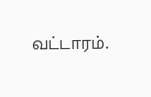வட்டாரம்.